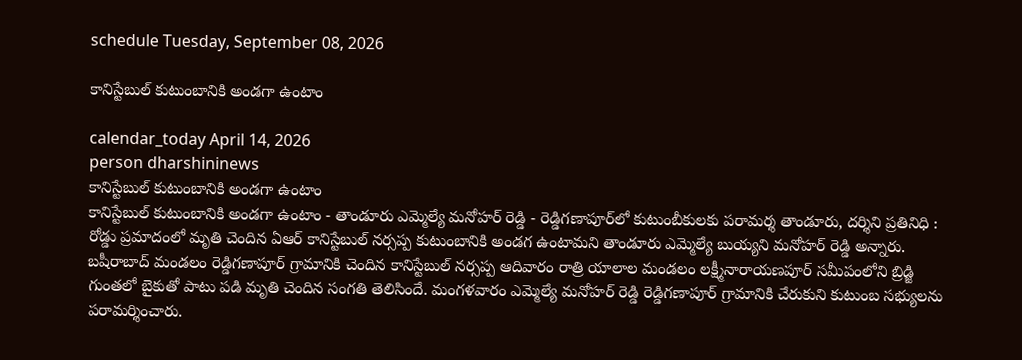schedule Tuesday, September 08, 2026

కానిస్టేబుల్ కుటుంబానికి అండగా ఉంటాం

calendar_today April 14, 2026
person dharshininews
కానిస్టేబుల్ కుటుంబానికి అండగా ఉంటాం
కానిస్టేబుల్ కుటుంబానికి అండగా ఉంటాం - తాండూరు ఎమ్మెల్యే మనోహర్ రెడ్డి - రెడ్డిగణాపూర్‌లో కుటుంబీకులకు పరామర్శ తాండూరు, దర్శిని ప్రతినిధి : రోడ్డు ప్రమాదంలో మృతి చెందిన ఏఆర్ కానిస్టేబుల్ నర్సప్ప కుటుంబానికి అండగ ఉంటామని తాండూరు ఎమ్మెల్యే బుయ్యని మనోహర్ రెడ్డి అన్నారు. బషీరాబాద్ మండలం రెడ్డిగణాపూర్‌ గ్రామానికి చెందిన కానిస్టేబుల్ నర్సప్ప ఆదివారం రాత్రి యాలాల మండలం లక్ష్మీనారాయణపూర్ సమీపంలోని బ్రిడ్జి గుంతలో బైకుతో పాటు పడి మృతి చెందిన సంగతి తెలిసిందే. మంగళవారం ఎమ్మెల్యే మనోహర్ రెడ్డి రెడ్డిగణాపూర్‌ గ్రామానికి చేరుకుని కుటుంబ సభ్యులను పరామర్శించారు.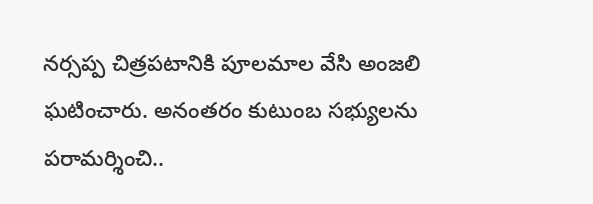నర్సప్ప చిత్రపటానికి పూలమాల వేసి అంజలి ఘటించారు. అనంతరం కుటుంబ సభ్యులను పరామర్శించి..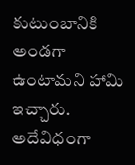కుటుంబానికి అండగా ఉంటామని హామి ఇచ్చారు. అదేవిధంగా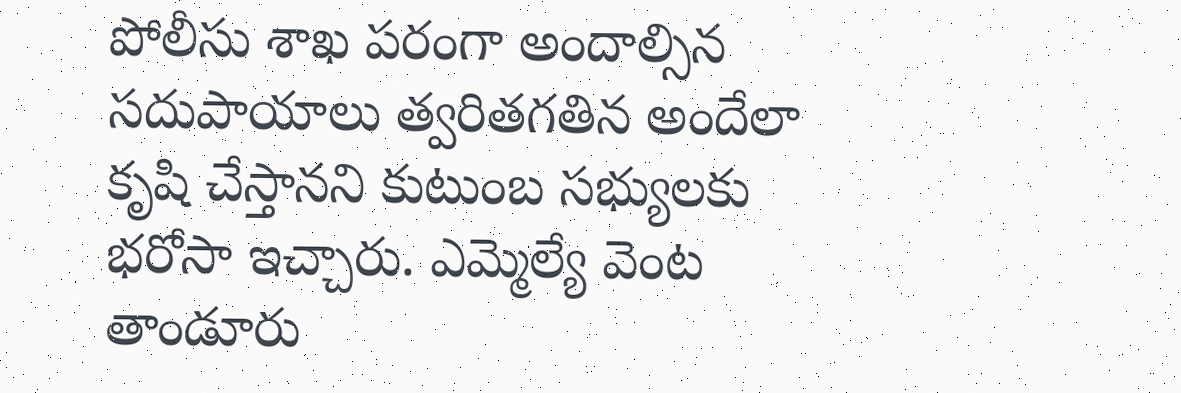పోలీసు శాఖ పరంగా అందాల్సిన సదుపాయాలు త్వరితగతిన అందేలా కృషి చేస్తానని కుటుంబ సభ్యులకు భరోసా ఇచ్చారు. ఎమ్మెల్యే వెంట తాండూరు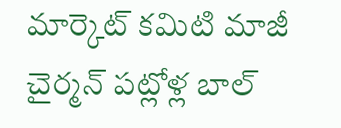మార్కెట్ కమిటి మాజీ చైర్మన్ పట్లోళ్ల బాల్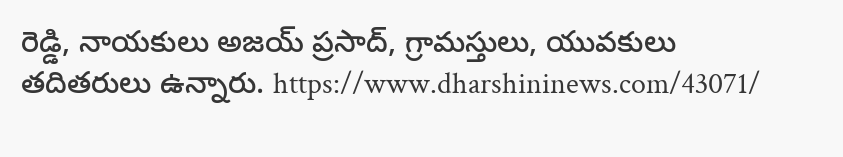రెడ్డి, నాయకులు అజయ్ ప్రసాద్, గ్రామస్తులు, యువకులు తదితరులు ఉన్నారు. https://www.dharshininews.com/43071/